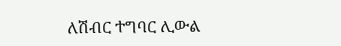ለሽብር ተግባር ሊውል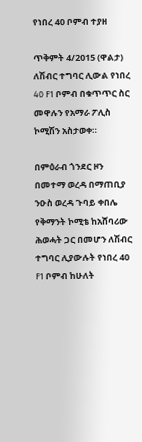የነበረ 40 ቦምብ ተያዘ

ጥቅምት 4/2015 (ዋልታ) ለሽብር ተግባር ሊውል የነበረ 40 F1 ቦምብ በቁጥጥር ስር መዋሉን የአማራ ፖሊስ ኮሚሽን አስታወቀ።

በምዕራብ ጎንደር ዞን በመተማ ወረዳ በማጠቢያ ንዑስ ወረዳ ጉባይ ቀበሌ የቅማንት ኮሚቴ ከአሸባሪው ሕወሓት ጋር በመሆን ለሽብር ተግባር ሊያውሉት የነበረ 40 F1 ቦምብ ከሁለት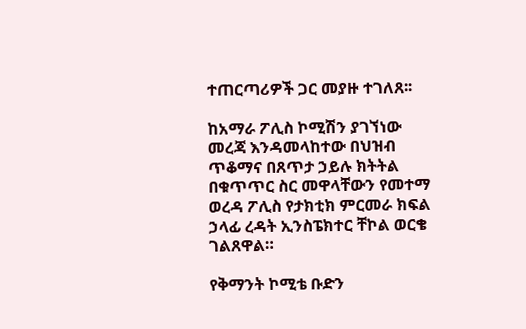ተጠርጣሪዎች ጋር መያዙ ተገለጸ፡፡

ከአማራ ፖሊስ ኮሚሽን ያገኘነው መረጃ እንዳመላከተው በህዝብ ጥቆማና በጸጥታ ኃይሉ ክትትል በቁጥጥር ስር መዋላቸውን የመተማ ወረዳ ፖሊስ የታክቲክ ምርመራ ክፍል ኃላፊ ረዳት ኢንስፔክተር ቸኮል ወርቄ ገልጸዋል።

የቅማንት ኮሚቴ ቡድን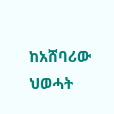ከአሸባሪው ህወሓት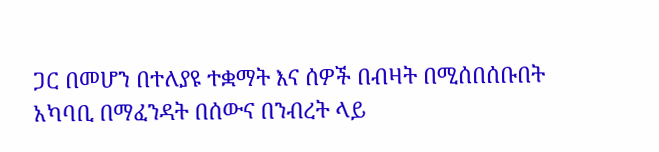ጋር በመሆን በተለያዩ ተቋማት እና ሰዎች በብዛት በሚሰበሰቡበት አካባቢ በማፈንዳት በሰውና በንብረት ላይ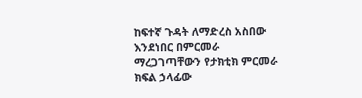ከፍተኛ ጉዳት ለማድረስ አስበው እንደነበር በምርመራ ማረጋገጣቸውን የታክቲክ ምርመራ ክፍል ኃላፊው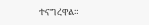ተናግረዋል።